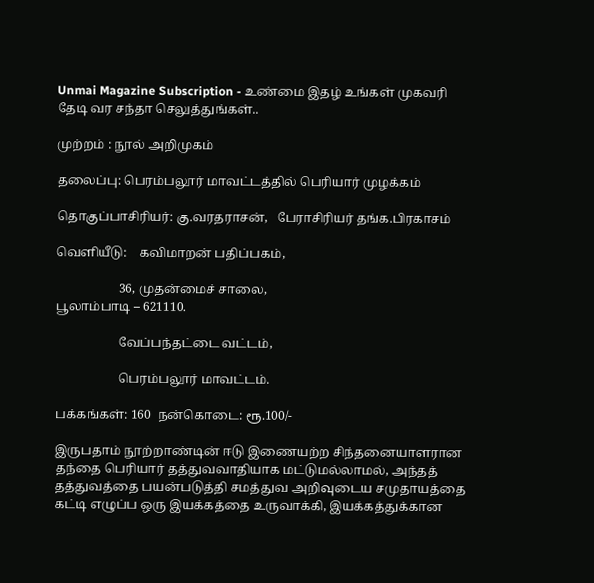Unmai Magazine Subscription - உண்மை இதழ் உங்கள் முகவரி தேடி வர சந்தா செலுத்துங்கள்..

முற்றம் : நூல் அறிமுகம்

தலைப்பு: பெரம்பலூர் மாவட்டத்தில் பெரியார் முழக்கம்

தொகுப்பாசிரியர்: கு.வரதராசன்,   பேராசிரியர் தங்க.பிரகாசம்

வெளியீடு:    கவிமாறன் பதிப்பகம்,

                    36, முதன்மைச் சாலை,                                                                    பூலாம்பாடி – 621110.

                    வேப்பந்தட்டை வட்டம்,

                    பெரம்பலூர் மாவட்டம்.

பக்கங்கள்: 160  நன்கொடை: ரூ.100/-

இருபதாம் நூற்றாண்டின் ஈடு இணையற்ற சிந்தனையாளரான தந்தை பெரியார் தத்துவவாதியாக மட்டுமல்லாமல், அந்தத் தத்துவத்தை பயன்படுத்தி சமத்துவ அறிவுடைய சமுதாயத்தை கட்டி எழுப்ப ஒரு இயக்கத்தை உருவாக்கி, இயக்கத்துக்கான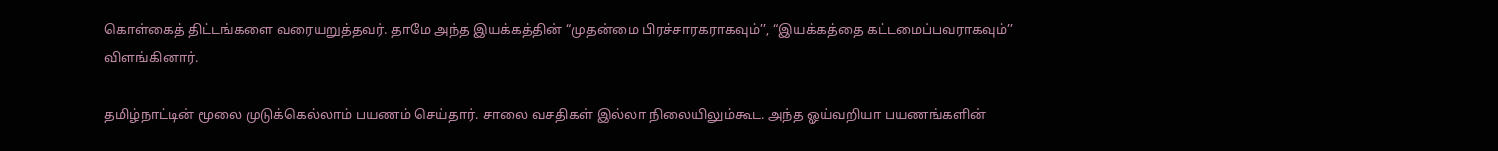கொள்கைத் திட்டங்களை வரையறுத்தவர். தாமே அந்த இயக்கத்தின் “முதன்மை பிரச்சாரகராகவும்’’, “இயக்கத்தை கட்டமைப்பவராகவும்’’ விளங்கினார்.

தமிழ்நாட்டின் மூலை முடுக்கெல்லாம் பயணம் செய்தார். சாலை வசதிகள் இல்லா நிலையிலும்கூட. அந்த ஓய்வறியா பயணங்களின்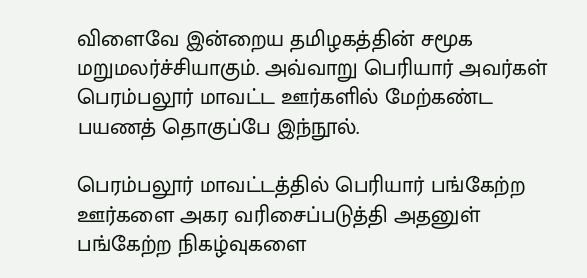விளைவே இன்றைய தமிழகத்தின் சமூக மறுமலர்ச்சியாகும். அவ்வாறு பெரியார் அவர்கள் பெரம்பலூர் மாவட்ட ஊர்களில் மேற்கண்ட பயணத் தொகுப்பே இந்நூல்.

பெரம்பலூர் மாவட்டத்தில் பெரியார் பங்கேற்ற ஊர்களை அகர வரிசைப்படுத்தி அதனுள் பங்கேற்ற நிகழ்வுகளை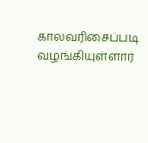காலவரிசைப்படி வழங்கியுள்ளார்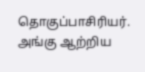தொகுப்பாசிரியர். அங்கு ஆற்றிய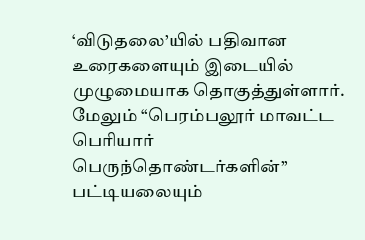‘விடுதலை’யில் பதிவான உரைகளையும் இடையில் முழுமையாக தொகுத்துள்ளார். மேலும் “பெரம்பலூர் மாவட்ட பெரியார் பெருந்தொண்டர்களின்’’ பட்டியலையும்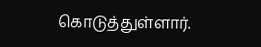கொடுத்துள்ளார்.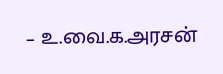– உ.வை.க.அரசன்